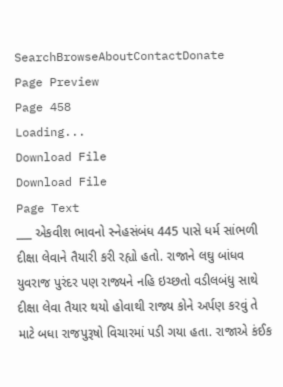SearchBrowseAboutContactDonate
Page Preview
Page 458
Loading...
Download File
Download File
Page Text
___ એકવીશ ભાવનો સ્નેહસંબંધ 445 પાસે ધર્મ સાંભળી દીક્ષા લેવાને તૈયારી કરી રહ્યો હતો. રાજાને લઘુ બાંધવ યુવરાજ પુરંદર પણ રાજ્યને નહિ ઇચ્છતો વડીલબંધુ સાથે દીક્ષા લેવા તૈયાર થયો હોવાથી રાજ્ય કોને અર્પણ કરવું તે માટે બધા રાજપુરૂષો વિચારમાં પડી ગયા હતા. રાજાએ કંઈક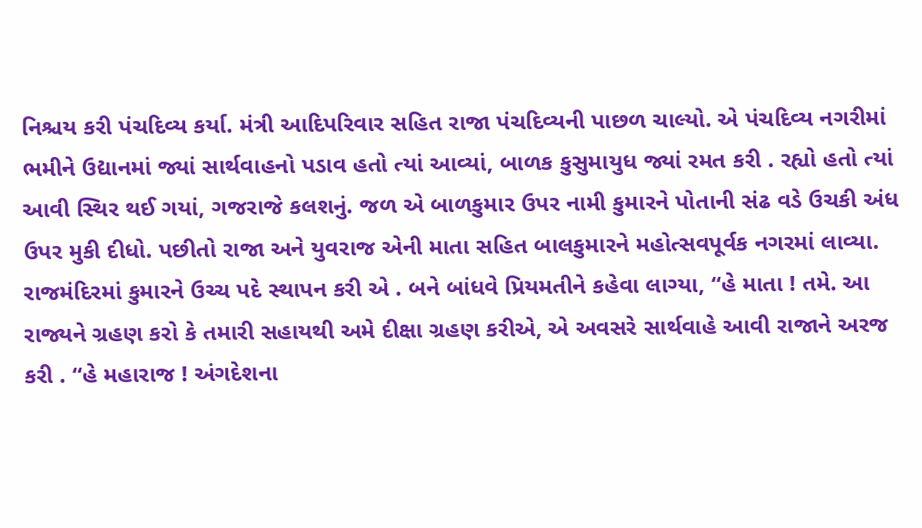નિશ્ચય કરી પંચદિવ્ય કર્યા. મંત્રી આદિપરિવાર સહિત રાજા પંચદિવ્યની પાછળ ચાલ્યો. એ પંચદિવ્ય નગરીમાં ભમીને ઉદ્યાનમાં જ્યાં સાર્થવાહનો પડાવ હતો ત્યાં આવ્યાં, બાળક કુસુમાયુધ જ્યાં રમત કરી . રહ્યો હતો ત્યાં આવી સ્થિર થઈ ગયાં, ગજરાજે કલશનું. જળ એ બાળકુમાર ઉપર નામી કુમારને પોતાની સંઢ વડે ઉચકી અંધ ઉપર મુકી દીધો. પછીતો રાજા અને યુવરાજ એની માતા સહિત બાલકુમારને મહોત્સવપૂર્વક નગરમાં લાવ્યા. રાજમંદિરમાં કુમારને ઉચ્ચ પદે સ્થાપન કરી એ . બને બાંધવે પ્રિયમતીને કહેવા લાગ્યા, “હે માતા ! તમે. આ રાજ્યને ગ્રહણ કરો કે તમારી સહાયથી અમે દીક્ષા ગ્રહણ કરીએ, એ અવસરે સાર્થવાહે આવી રાજાને અરજ કરી . “હે મહારાજ ! અંગદેશના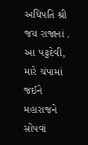અધિપતિ શ્રી જય રાજાનાં . આ પટ્ટદેવી, મારે ચંપામાં જઈને મહારાજને સોંપવાં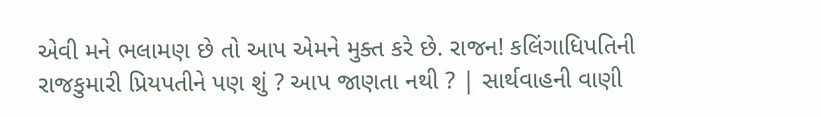એવી મને ભલામણ છે તો આપ એમને મુક્ત કરે છે. રાજન! કલિંગાધિપતિની રાજકુમારી પ્રિયપતીને પણ શું ? આપ જાણતા નથી ? | સાર્થવાહની વાણી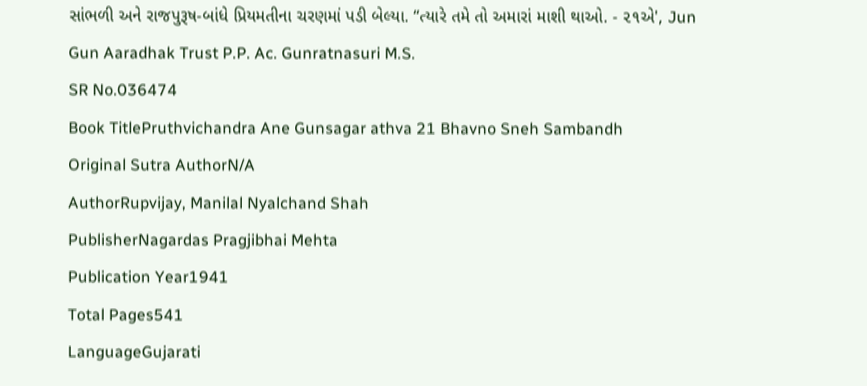સાંભળી અને રાજપુરૂષ-બાંધે પ્રિયમતીના ચરણમાં પડી બેલ્યા. “ત્યારે તમે તો અમારાં માશી થાઓ. - ૨૧એ', Jun Gun Aaradhak Trust P.P. Ac. Gunratnasuri M.S.
SR No.036474
Book TitlePruthvichandra Ane Gunsagar athva 21 Bhavno Sneh Sambandh
Original Sutra AuthorN/A
AuthorRupvijay, Manilal Nyalchand Shah
PublisherNagardas Pragjibhai Mehta
Publication Year1941
Total Pages541
LanguageGujarati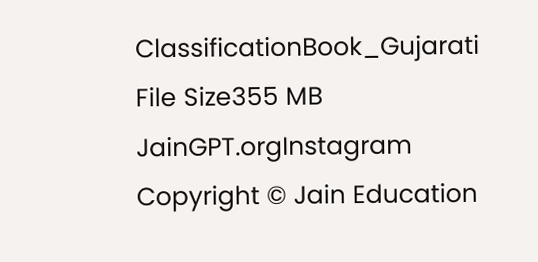ClassificationBook_Gujarati
File Size355 MB
JainGPT.orgInstagram
Copyright © Jain Education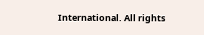International. All rights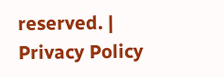reserved. | Privacy Policy